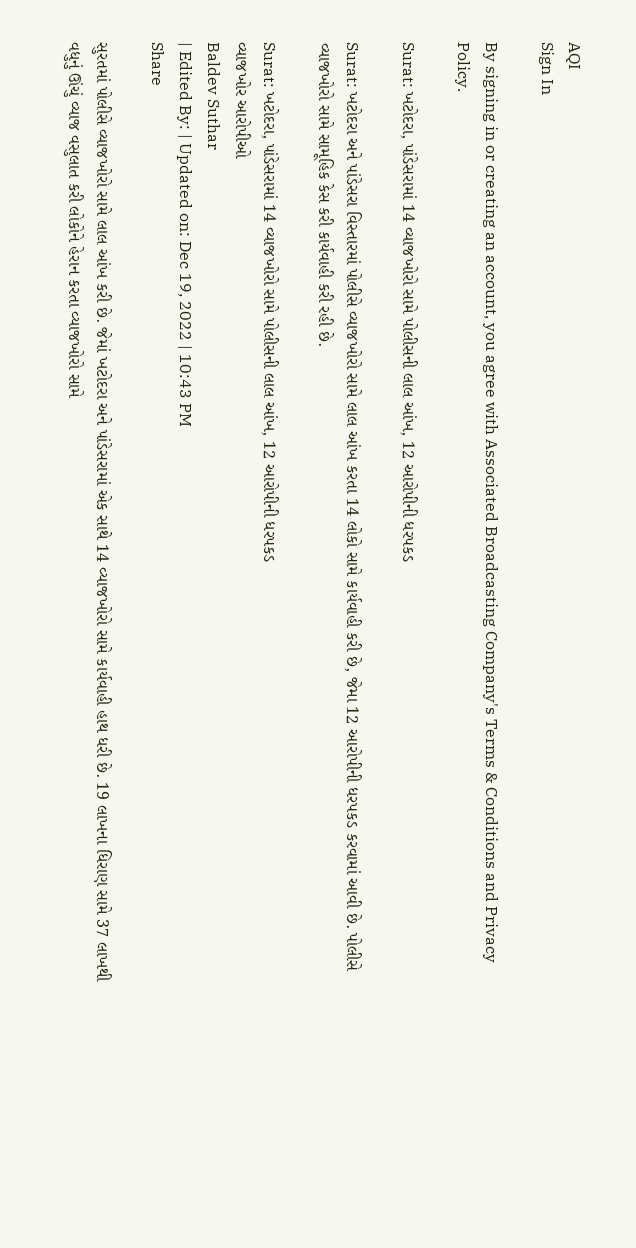AQI
Sign In

By signing in or creating an account, you agree with Associated Broadcasting Company's Terms & Conditions and Privacy Policy.

Surat: ખટોદરા, પાંડેસરામાં 14 વ્યાજખોરો સામે પોલીસની લાલ આંખ, 12 આરોપીની ધરપકડ

Surat: ખટોદરા અને પાંડેસરા વિસ્તારમાં પોલીસે વ્યાજખોરો સામે લાલ આંખ કરતા 14 લોકો સામે કાર્યવાહી કરી છે, જેમા 12 આરોપીની ધરપકડ કરવામાં આવી છે. પોલીસે વ્યાજખોરો સામે સામૂહિક કેસ કરી કાર્યવાહી કરી રહી છે.

Surat: ખટોદરા, પાંડેસરામાં 14 વ્યાજખોરો સામે પોલીસની લાલ આંખ, 12 આરોપીની ધરપકડ
વ્યાજખોર આરોપીઓ
Baldev Suthar
| Edited By: | Updated on: Dec 19, 2022 | 10:43 PM
Share

સુરતમાં પોલીસે વ્યાજખોરો સામે લાલ આંખ કરી છે. જેમાં ખટોદરા અને પાંડેસરામાં એક સાથે 14 વ્યાજખોરો સામે કાર્યવાહી હાથ ધરી છે. 19 લાખના ધિરાણ સામે 37 લાખથી વધુનું ઊંચું વ્યાજ વસુલાત કરી લોકોને હેરાન કરતા વ્યાજખોરો સામે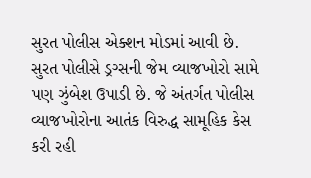સુરત પોલીસ એક્શન મોડમાં આવી છે. સુરત પોલીસે ડ્રગ્સની જેમ વ્યાજખોરો સામે પણ ઝુંબેશ ઉપાડી છે. જે અંતર્ગત પોલીસ વ્યાજખોરોના આતંક વિરુદ્ધ સામૂહિક કેસ કરી રહી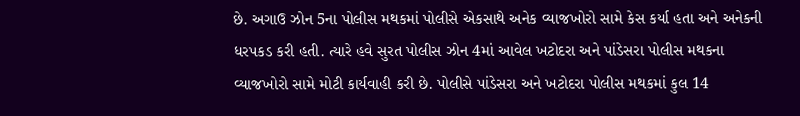છે. અગાઉ ઝોન 5ના પોલીસ મથકમાં પોલીસે એકસાથે અનેક વ્યાજખોરો સામે કેસ કર્યા હતા અને અનેકની ધરપકડ કરી હતી. ત્યારે હવે સુરત પોલીસ ઝોન 4માં આવેલ ખટોદરા અને પાંડેસરા પોલીસ મથકના વ્યાજખોરો સામે મોટી કાર્યવાહી કરી છે. પોલીસે પાંડેસરા અને ખટોદરા પોલીસ મથકમાં કુલ 14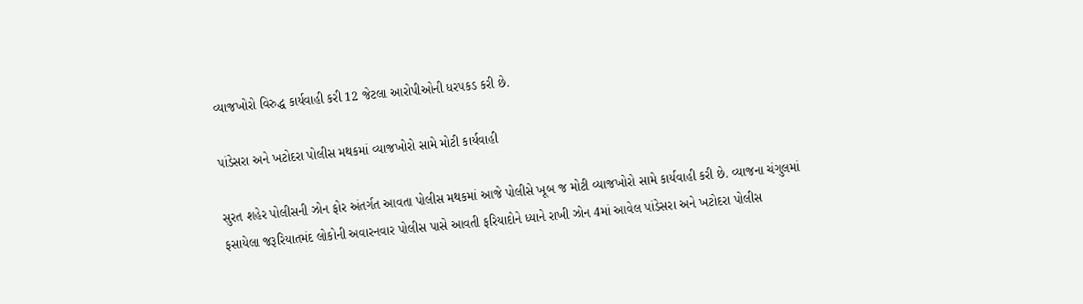વ્યાજખોરો વિરુદ્ધ કાર્યવાહી કરી 12 જેટલા આરોપીઓની ધરપકડ કરી છે.

પાંડેસરા અને ખટોદરા પોલીસ મથકમાં વ્યાજખોરો સામે મોટી કાર્યવાહી

સુરત શહેર પોલીસની ઝોન ફોર અંતર્ગત આવતા પોલીસ મથકમાં આજે પોલીસે ખૂબ જ મોટી વ્યાજખોરો સામે કાર્યવાહી કરી છે. વ્યાજના ચંગુલમાં ફસાયેલા જરૂરિયાતમંદ લોકોની અવારનવાર પોલીસ પાસે આવતી ફરિયાદોને ધ્યાને રાખી ઝોન 4માં આવેલ પાંડેસરા અને ખટોદરા પોલીસ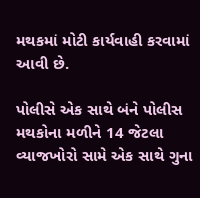મથકમાં મોટી કાર્યવાહી કરવામાં આવી છે.

પોલીસે એક સાથે બંને પોલીસ મથકોના મળીને 14 જેટલા વ્યાજખોરો સામે એક સાથે ગુના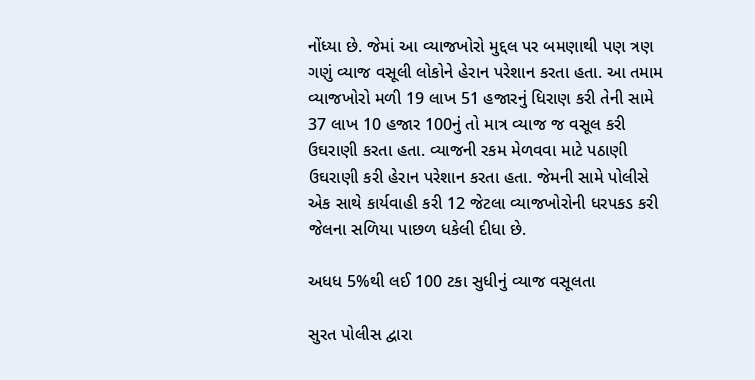નોંધ્યા છે. જેમાં આ વ્યાજખોરો મુદ્દલ પર બમણાથી પણ ત્રણ ગણું વ્યાજ વસૂલી લોકોને હેરાન પરેશાન કરતા હતા. આ તમામ વ્યાજખોરો મળી 19 લાખ 51 હજારનું ધિરાણ કરી તેની સામે 37 લાખ 10 હજાર 100નું તો માત્ર વ્યાજ જ વસૂલ કરી ઉઘરાણી કરતા હતા. વ્યાજની રકમ મેળવવા માટે પઠાણી ઉઘરાણી કરી હેરાન પરેશાન કરતા હતા. જેમની સામે પોલીસે એક સાથે કાર્યવાહી કરી 12 જેટલા વ્યાજખોરોની ધરપકડ કરી જેલના સળિયા પાછળ ધકેલી દીધા છે.

અધધ 5%થી લઈ 100 ટકા સુધીનું વ્યાજ વસૂલતા

સુરત પોલીસ દ્વારા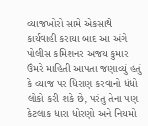વ્યાજખોરો સામે એકસાથે કાર્યવાહી કરાયા બાદ આ અંગે પોલીસ કમિશનર અજય કુમાર ઉંમરે માહિતી આપતા જણાવ્યું હતું કે વ્યાજ પર ધિરાણ કરવાનો ધંધો લોકો કરી શકે છે, પરંતુ તેના પણ કેટલાક ધારા ધોરણો અને નિયમો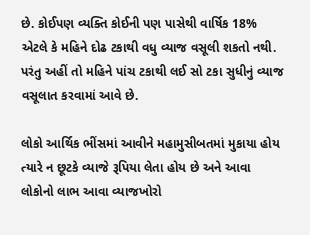છે. કોઈપણ વ્યક્તિ કોઈની પણ પાસેથી વાર્ષિક 18% એટલે કે મહિને દોઢ ટકાથી વધુ વ્યાજ વસૂલી શકતો નથી. પરંતુ અહીં તો મહિને પાંચ ટકાથી લઈ સો ટકા સુધીનું વ્યાજ વસૂલાત કરવામાં આવે છે.

લોકો આર્થિક ભીંસમાં આવીને મહામુસીબતમાં મુકાયા હોય ત્યારે ન છૂટકે વ્યાજે રૂપિયા લેતા હોય છે અને આવા લોકોનો લાભ આવા વ્યાજખોરો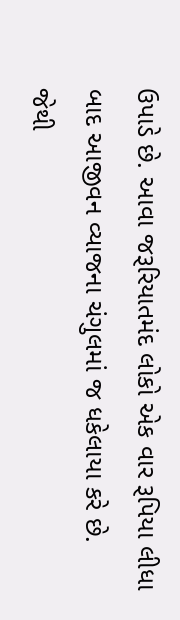ઉપાડે છે. આવા જરૂરિયાતમંદ લોકો એક વાર રૂપિયા લીધા બાદ આજીવન વ્યાજના ચંગુલમાં જ ધકેલાયા કરે છે. જેથી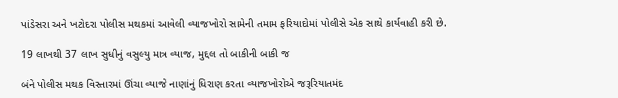પાંડેસરા અને ખટોદરા પોલીસ મથકમાં આવેલી વ્યાજખોરો સામેની તમામ ફરિયાદોમાં પોલીસે એક સાથે કાર્યવાહી કરી છે.

19 લાખથી 37 લાખ સુધીનું વસુલ્યુ માત્ર વ્યાજ, મુદ્દલ તો બાકીની બાકી જ

બંને પોલીસ મથક વિસ્તારમાં ઊંચા વ્યાજે નાણાંનું ધિરાણ કરતા વ્યાજખોરોએ જરૂરિયાતમંદ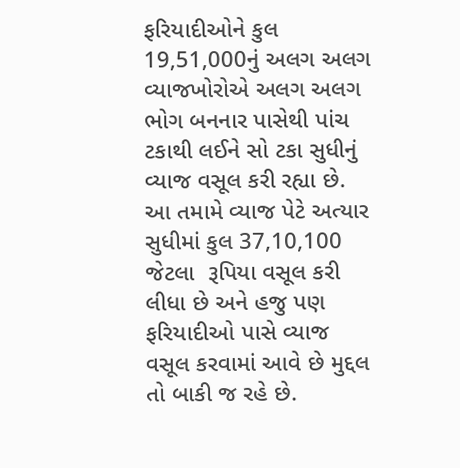ફરિયાદીઓને કુલ 19,51,000નું અલગ અલગ વ્યાજખોરોએ અલગ અલગ ભોગ બનનાર પાસેથી પાંચ ટકાથી લઈને સો ટકા સુધીનું વ્યાજ વસૂલ કરી રહ્યા છે. આ તમામે વ્યાજ પેટે અત્યાર સુધીમાં કુલ 37,10,100 જેટલા  રૂપિયા વસૂલ કરી લીધા છે અને હજુ પણ ફરિયાદીઓ પાસે વ્યાજ વસૂલ કરવામાં આવે છે મુદ્દલ તો બાકી જ રહે છે.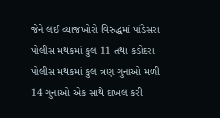જેને લઈ વ્યાજખોરો વિરુદ્ધમાં પાંડેસરા પોલીસ મથકમાં કુલ 11 તથા કડોદરા પોલીસ મથકમાં કુલ ત્રણ ગુનાઓ મળી 14 ગુનાઓ એક સાથે દાખલ કરી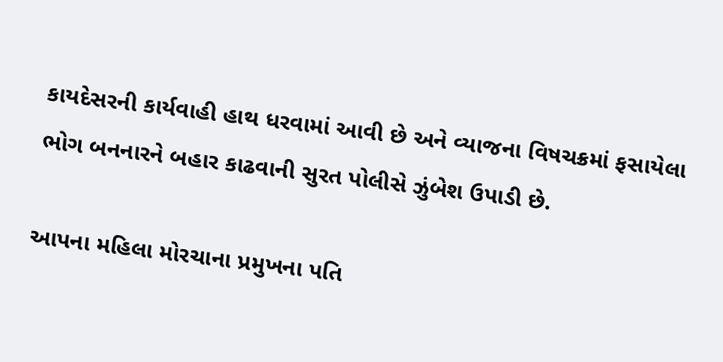કાયદેસરની કાર્યવાહી હાથ ધરવામાં આવી છે અને વ્યાજના વિષચક્રમાં ફસાયેલા ભોગ બનનારને બહાર કાઢવાની સુરત પોલીસે ઝુંબેશ ઉપાડી છે.

આપના મહિલા મોરચાના પ્રમુખના પતિ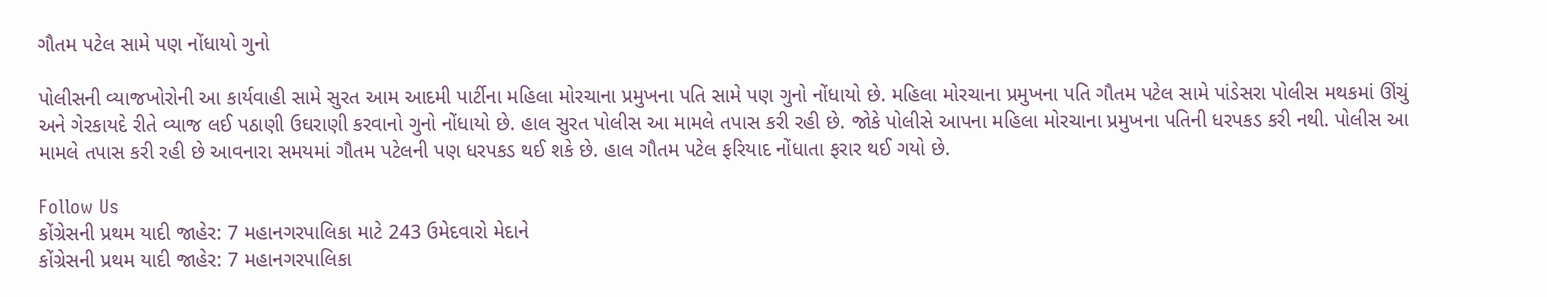ગૌતમ પટેલ સામે પણ નોંધાયો ગુનો

પોલીસની વ્યાજખોરોની આ કાર્યવાહી સામે સુરત આમ આદમી પાર્ટીના મહિલા મોરચાના પ્રમુખના પતિ સામે પણ ગુનો નોંધાયો છે. મહિલા મોરચાના પ્રમુખના પતિ ગૌતમ પટેલ સામે પાંડેસરા પોલીસ મથકમાં ઊંચું અને ગેરકાયદે રીતે વ્યાજ લઈ પઠાણી ઉઘરાણી કરવાનો ગુનો નોંધાયો છે. હાલ સુરત પોલીસ આ મામલે તપાસ કરી રહી છે. જોકે પોલીસે આપના મહિલા મોરચાના પ્રમુખના પતિની ધરપકડ કરી નથી. પોલીસ આ મામલે તપાસ કરી રહી છે આવનારા સમયમાં ગૌતમ પટેલની પણ ધરપકડ થઈ શકે છે. હાલ ગૌતમ પટેલ ફરિયાદ નોંધાતા ફરાર થઈ ગયો છે.

Follow Us
કોંગ્રેસની પ્રથમ યાદી જાહેર: 7 મહાનગરપાલિકા માટે 243 ઉમેદવારો મેદાને
કોંગ્રેસની પ્રથમ યાદી જાહેર: 7 મહાનગરપાલિકા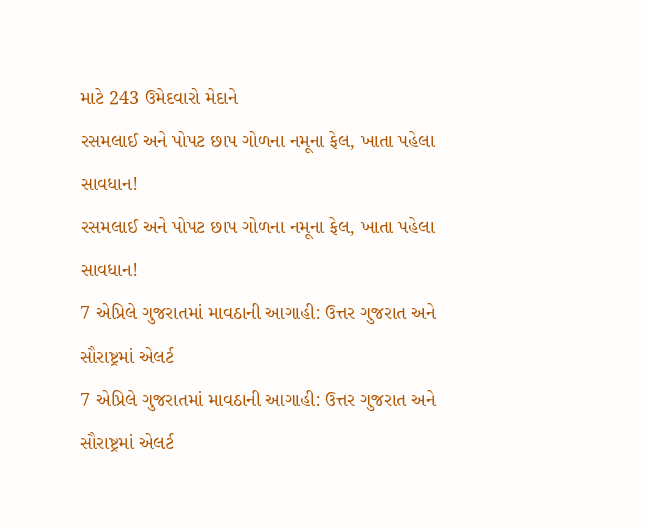માટે 243 ઉમેદવારો મેદાને
રસમલાઈ અને પોપટ છાપ ગોળના નમૂના ફેલ, ખાતા પહેલા સાવધાન!
રસમલાઈ અને પોપટ છાપ ગોળના નમૂના ફેલ, ખાતા પહેલા સાવધાન!
7 એપ્રિલે ગુજરાતમાં માવઠાની આગાહી: ઉત્તર ગુજરાત અને સૌરાષ્ટ્રમાં એલર્ટ
7 એપ્રિલે ગુજરાતમાં માવઠાની આગાહી: ઉત્તર ગુજરાત અને સૌરાષ્ટ્રમાં એલર્ટ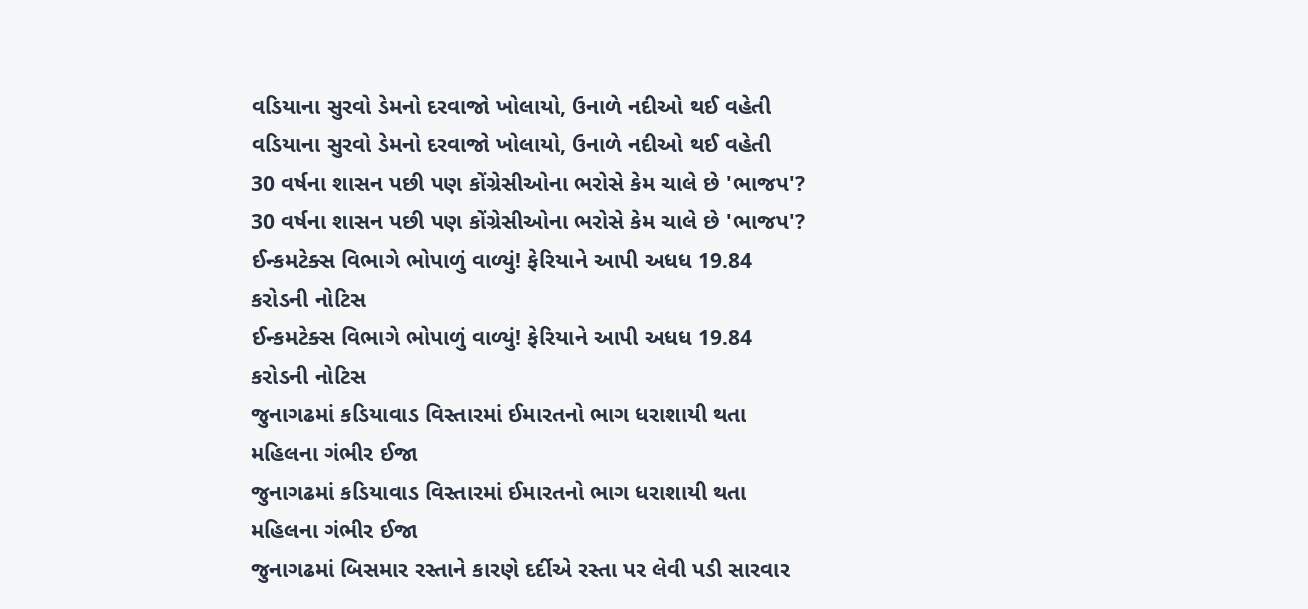વડિયાના સુરવો ડેમનો દરવાજો ખોલાયો, ઉનાળે નદીઓ થઈ વહેતી
વડિયાના સુરવો ડેમનો દરવાજો ખોલાયો, ઉનાળે નદીઓ થઈ વહેતી
30 વર્ષના શાસન પછી પણ કોંગ્રેસીઓના ભરોસે કેમ ચાલે છે 'ભાજપ'?
30 વર્ષના શાસન પછી પણ કોંગ્રેસીઓના ભરોસે કેમ ચાલે છે 'ભાજપ'?
ઈન્કમટેક્સ વિભાગે ભોપાળું વાળ્યું! ફેરિયાને આપી અધધ 19.84 કરોડની નોટિસ
ઈન્કમટેક્સ વિભાગે ભોપાળું વાળ્યું! ફેરિયાને આપી અધધ 19.84 કરોડની નોટિસ
જુનાગઢમાં કડિયાવાડ વિસ્તારમાં ઈમારતનો ભાગ ધરાશાયી થતા મહિલના ગંભીર ઈજા
જુનાગઢમાં કડિયાવાડ વિસ્તારમાં ઈમારતનો ભાગ ધરાશાયી થતા મહિલના ગંભીર ઈજા
જુનાગઢમાં બિસમાર રસ્તાને કારણે દર્દીએ રસ્તા પર લેવી પડી સારવાર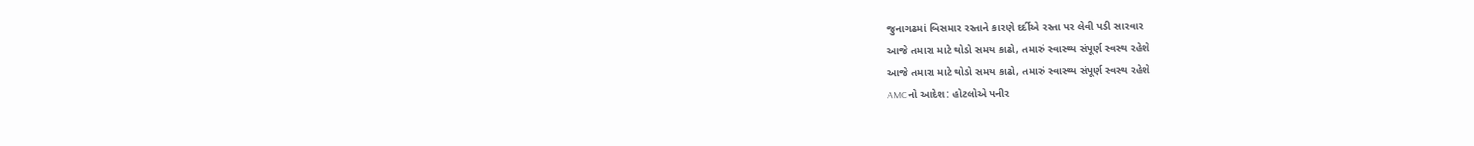જુનાગઢમાં બિસમાર રસ્તાને કારણે દર્દીએ રસ્તા પર લેવી પડી સારવાર
આજે તમારા માટે થોડો સમય કાઢો, તમારું સ્વાસ્થ્ય સંપૂર્ણ સ્વસ્થ રહેશે
આજે તમારા માટે થોડો સમય કાઢો, તમારું સ્વાસ્થ્ય સંપૂર્ણ સ્વસ્થ રહેશે
AMCનો આદેશ: હોટલોએ પનીર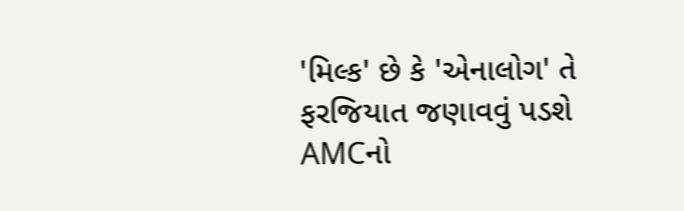'મિલ્ક' છે કે 'એનાલોગ' તે ફરજિયાત જણાવવું પડશે
AMCનો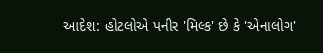આદેશ: હોટલોએ પનીર 'મિલ્ક' છે કે 'એનાલોગ'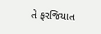તે ફરજિયાત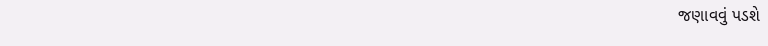જણાવવું પડશે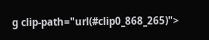g clip-path="url(#clip0_868_265)">